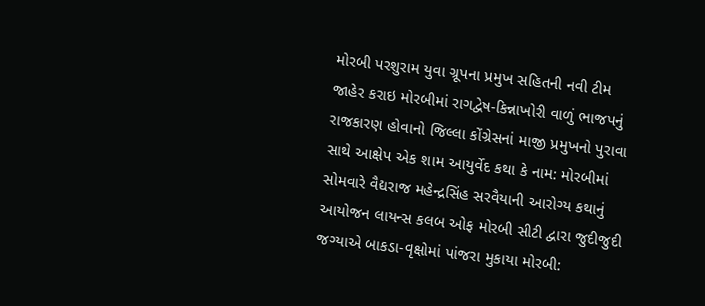મોરબી પરશુરામ યુવા ગ્રૂપના પ્રમુખ સહિતની નવી ટીમ જાહેર કરાઇ મોરબીમાં રાગદ્વેષ-કિન્નાખોરી વાળું ભાજપનું રાજકારણ હોવાનો જિલ્લા કોંગ્રેસનાં માજી પ્રમુખનો પુરાવા સાથે આક્ષેપ એક શામ આયુર્વેદ કથા કે નામ: મોરબીમાં સોમવારે વૈદ્યરાજ મહેન્દ્રસિંહ સરવૈયાની આરોગ્ય કથાનું આયોજન લાયન્સ કલબ ઓફ મોરબી સીટી દ્વારા જુદીજુદી જગ્યાએ બાકડા-વૃક્ષોમાં પાંજરા મુકાયા મોરબી: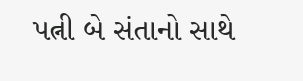પત્ની બે સંતાનો સાથે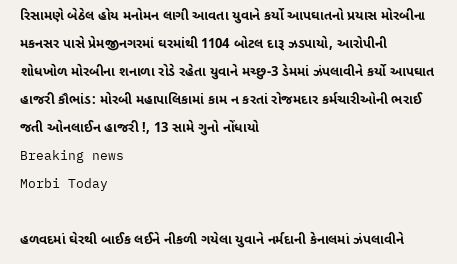રિસામણે બેઠેલ હોય મનોમન લાગી આવતા યુવાને કર્યો આપઘાતનો પ્રયાસ મોરબીના મકનસર પાસે પ્રેમજીનગરમાં ઘરમાંથી 1104 બોટલ દારૂ ઝડપાયો, આરોપીની શોધખોળ મોરબીના શનાળા રોડે રહેતા યુવાને મચ્છુ-3 ડેમમાં ઝંપલાવીને કર્યો આપઘાત હાજરી કૌભાંડ: મોરબી મહાપાલિકામાં કામ ન કરતાં રોજમદાર કર્મચારીઓની ભરાઈ જતી ઓનલાઈન હાજરી !, 13 સામે ગુનો નોંધાયો
Breaking news
Morbi Today

હળવદમાં ઘેરથી બાઈક લઈને નીકળી ગયેલા યુવાને નર્મદાની કેનાલમાં ઝંપલાવીને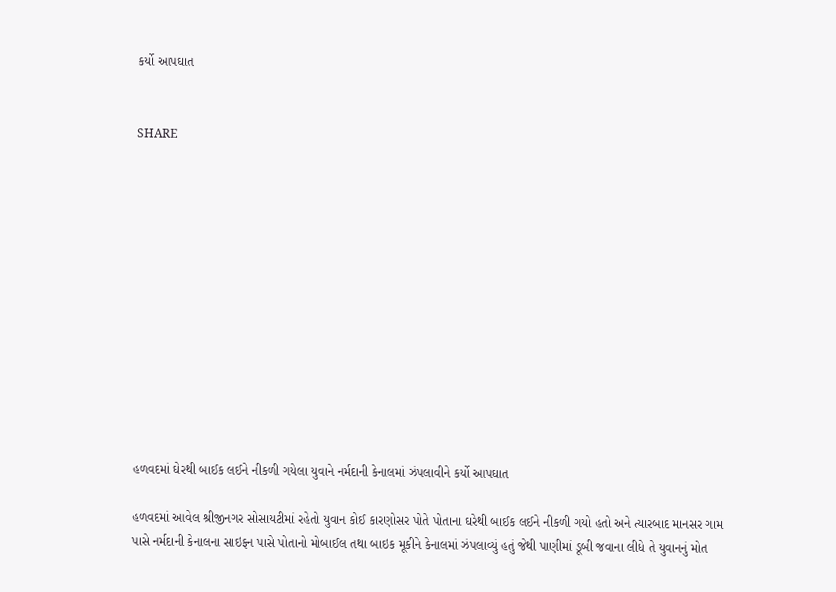કર્યો આપઘાત


SHARE













હળવદમાં ઘેરથી બાઈક લઈને નીકળી ગયેલા યુવાને નર્મદાની કેનાલમાં ઝંપલાવીને કર્યો આપઘાત

હળવદમાં આવેલ શ્રીજીનગર સોસાયટીમાં રહેતો યુવાન કોઈ કારણોસર પોતે પોતાના ઘરેથી બાઈક લઈને નીકળી ગયો હતો અને ત્યારબાદ માનસર ગામ પાસે નર્મદાની કેનાલના સાઇફન પાસે પોતાનો મોબાઈલ તથા બાઇક મૂકીને કેનાલમાં ઝંપલાવ્યું હતું જેથી પાણીમાં ડૂબી જવાના લીધે તે યુવાનનું મોત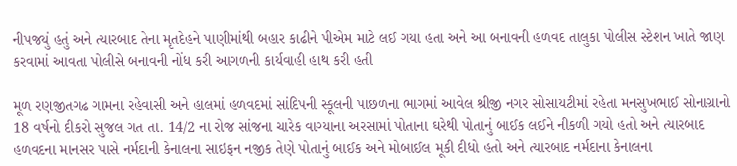નીપજયું હતું અને ત્યારબાદ તેના મૃતદેહને પાણીમાંથી બહાર કાઢીને પીએમ માટે લઈ ગયા હતા અને આ બનાવની હળવદ તાલુકા પોલીસ સ્ટેશન ખાતે જાણ કરવામાં આવતા પોલીસે બનાવની નોંધ કરી આગળની કાર્યવાહી હાથ કરી હતી

મૂળ રણજીતગઢ ગામના રહેવાસી અને હાલમાં હળવદમાં સાંદિપની સ્કૂલની પાછળના ભાગમાં આવેલ શ્રીજી નગર સોસાયટીમાં રહેતા મનસુખભાઈ સોનાગ્રાનો 18 વર્ષનો દીકરો સુજલ ગત તા. 14/2 ના રોજ સાંજના ચારેક વાગ્યાના અરસામાં પોતાના ઘરેથી પોતાનું બાઈક લઈને નીકળી ગયો હતો અને ત્યારબાદ હળવદના માનસર પાસે નર્મદાની કેનાલના સાઇફન નજીક તેણે પોતાનું બાઈક અને મોબાઈલ મૂકી દીધો હતો અને ત્યારબાદ નર્મદાના કેનાલના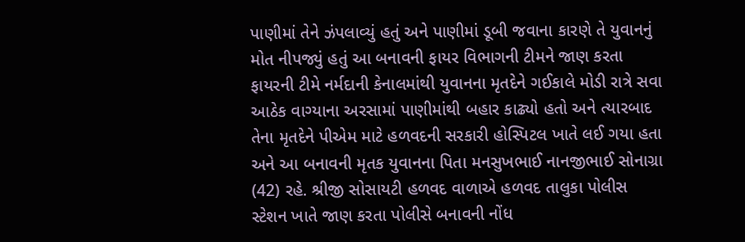પાણીમાં તેને ઝંપલાવ્યું હતું અને પાણીમાં ડૂબી જવાના કારણે તે યુવાનનું મોત નીપજ્યું હતું આ બનાવની ફાયર વિભાગની ટીમને જાણ કરતા ફાયરની ટીમે નર્મદાની કેનાલમાંથી યુવાનના મૃતદેને ગઈકાલે મોડી રાત્રે સવા આઠેક વાગ્યાના અરસામાં પાણીમાંથી બહાર કાઢ્યો હતો અને ત્યારબાદ તેના મૃતદેને પીએમ માટે હળવદની સરકારી હોસ્પિટલ ખાતે લઈ ગયા હતા અને આ બનાવની મૃતક યુવાનના પિતા મનસુખભાઈ નાનજીભાઈ સોનાગ્રા (42) રહે. શ્રીજી સોસાયટી હળવદ વાળાએ હળવદ તાલુકા પોલીસ સ્ટેશન ખાતે જાણ કરતા પોલીસે બનાવની નોંધ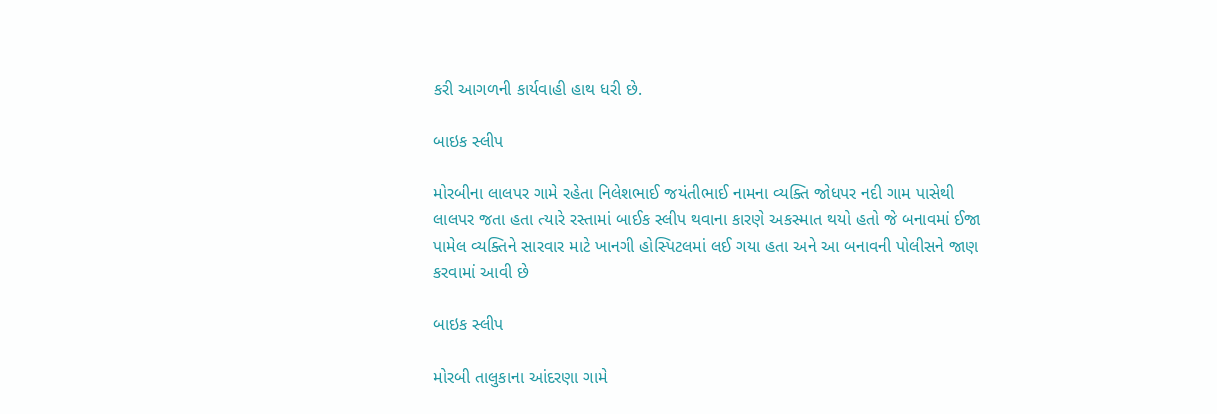કરી આગળની કાર્યવાહી હાથ ધરી છે.

બાઇક સ્લીપ

મોરબીના લાલપર ગામે રહેતા નિલેશભાઈ જયંતીભાઈ નામના વ્યક્તિ જોધપર નદી ગામ પાસેથી લાલપર જતા હતા ત્યારે રસ્તામાં બાઈક સ્લીપ થવાના કારણે અકસ્માત થયો હતો જે બનાવમાં ઈજા પામેલ વ્યક્તિને સારવાર માટે ખાનગી હોસ્પિટલમાં લઈ ગયા હતા અને આ બનાવની પોલીસને જાણ કરવામાં આવી છે

બાઇક સ્લીપ

મોરબી તાલુકાના આંદરણા ગામે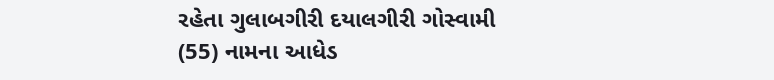રહેતા ગુલાબગીરી દયાલગીરી ગોસ્વામી (55) નામના આધેડ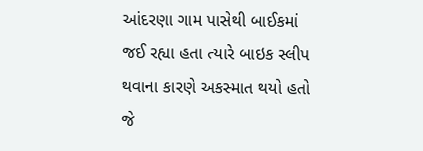આંદરણા ગામ પાસેથી બાઈકમાં જઈ રહ્યા હતા ત્યારે બાઇક સ્લીપ થવાના કારણે અકસ્માત થયો હતો જે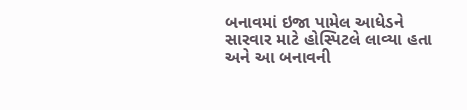બનાવમાં ઇજા પામેલ આધેડને સારવાર માટે હોસ્પિટલે લાવ્યા હતા અને આ બનાવની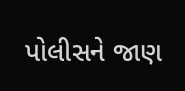પોલીસને જાણ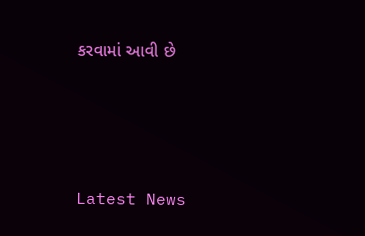કરવામાં આવી છે






Latest News